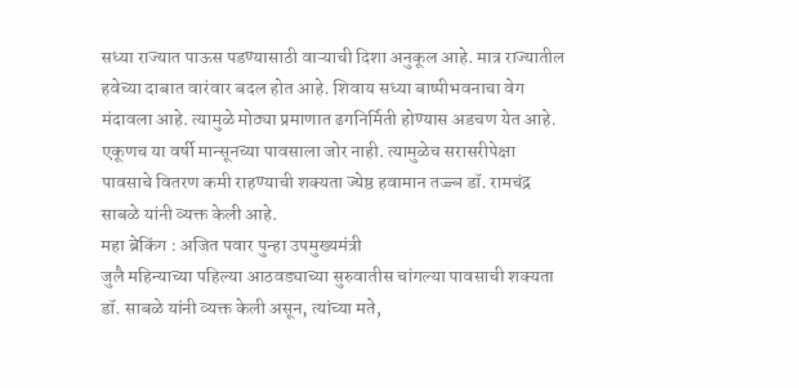सध्या राज्यात पाऊस पडण्यासाठी वाऱ्याची दिशा अनुकूल आहे. मात्र राज्यातील हवेच्या दाबात वारंवार बदल होत आहे. शिवाय सध्या बाष्पीभवनाचा वेग मंदावला आहे. त्यामुळे मोठ्या प्रमाणात ढगनिर्मिती होण्यास अडचण येत आहे. एकूणच या वर्षी मान्सूनच्या पावसाला जोर नाही. त्यामुळेच सरासरीपेक्षा पावसाचे वितरण कमी राहण्याची शक्यता ज्येष्ठ हवामान तज्ज्ञ डॉ. रामचंद्र साबळे यांनी व्यक्त केली आहे.
महा ब्रेकिंग : अजित पवार पुन्हा उपमुख्यमंत्री
जुलै महिन्याच्या पहिल्या आठवड्याच्या सुरुवातीस चांगल्या पावसाची शक्यता डॉ. साबळे यांनी व्यक्त केली असून, त्यांच्या मते,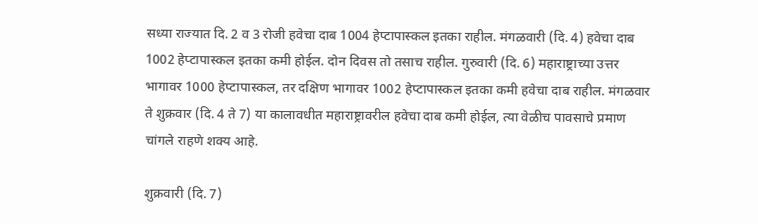सध्या राज्यात दि. 2 व 3 रोजी हवेचा दाब 1004 हेप्टापास्कल इतका राहील. मंगळवारी (दि. 4) हवेचा दाब 1002 हेप्टापास्कल इतका कमी होईल. दोन दिवस तो तसाच राहील. गुरुवारी (दि. 6) महाराष्ट्राच्या उत्तर भागावर 1000 हेप्टापास्कल, तर दक्षिण भागावर 1002 हेप्टापास्कल इतका कमी हवेचा दाब राहील. मंगळवार ते शुक्रवार (दि. 4 ते 7) या कालावधीत महाराष्ट्रावरील हवेचा दाब कमी होईल, त्या वेळीच पावसाचे प्रमाण चांगले राहणे शक्य आहे.

शुक्रवारी (दि. 7)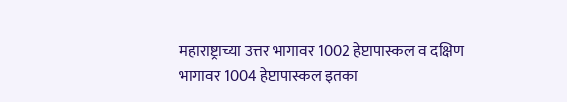महाराष्ट्राच्या उत्तर भागावर 1002 हेप्टापास्कल व दक्षिण भागावर 1004 हेप्टापास्कल इतका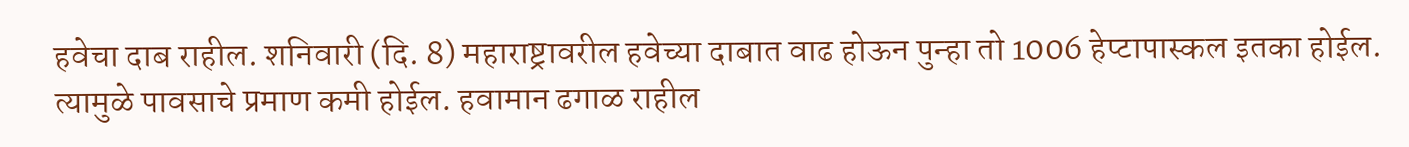हवेचा दाब राहील. शनिवारी (दि. 8) महाराष्ट्रावरील हवेच्या दाबात वाढ होऊन पुन्हा तो 1006 हेप्टापास्कल इतका होईल. त्यामुळे पावसाचे प्रमाण कमी होईल. हवामान ढगाळ राहील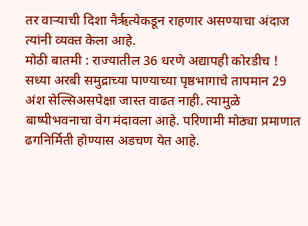तर वाऱ्याची दिशा नैर्ऋत्येकडून राहणार असण्याचा अंदाज त्यांनी व्यक्त केला आहे.
मोठी बातमी : राज्यातील 36 धरणे अद्यापही कोरडीच !
सध्या अरबी समुद्राच्या पाण्याच्या पृष्ठभागाचे तापमान 29 अंश सेल्सिअसपेक्षा जास्त वाढत नाही. त्यामुळे बाष्पीभवनाचा वेग मंदावला आहे. परिणामी मोठ्या प्रमाणात ढगनिर्मिती होण्यास अडचण येत आहे.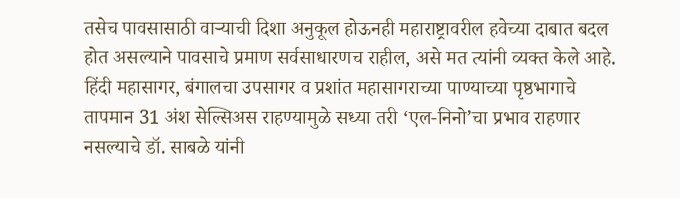तसेच पावसासाठी वाऱ्याची दिशा अनुकूल होऊनही महाराष्ट्रावरील हवेच्या दाबात बदल होत असल्याने पावसाचे प्रमाण सर्वसाधारणच राहील, असे मत त्यांनी व्यक्त केले आहे.
हिंदी महासागर, बंगालचा उपसागर व प्रशांत महासागराच्या पाण्याच्या पृष्ठभागाचे तापमान 31 अंश सेल्सिअस राहण्यामुळे सध्या तरी ‘एल-निनो’चा प्रभाव राहणार नसल्याचे डॉ. साबळे यांनी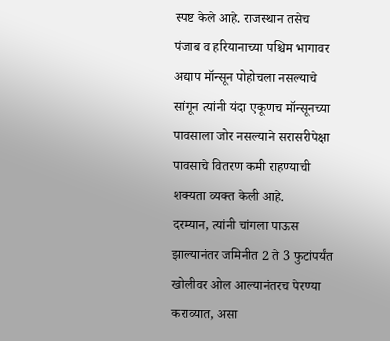स्पष्ट केले आहे. राजस्थान तसेच पंजाब व हरियानाच्या पश्चिम भागावर अद्याप मॉन्सून पोहोचला नसल्याचे सांगून त्यांनी यंदा एकूणच मॉन्सूनच्या पावसाला जोर नसल्याने सरासरीपेक्षा पावसाचे वितरण कमी राहण्याची शक्यता व्यक्त केली आहे.
दरम्यान, त्यांनी चांगला पाऊस झाल्यानंतर जमिनीत 2 ते 3 फुटांपर्यंत खोलीवर ओल आल्यानंतरच पेरण्या कराव्यात, असा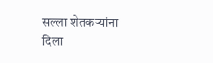सल्ला शेतकऱ्यांना दिला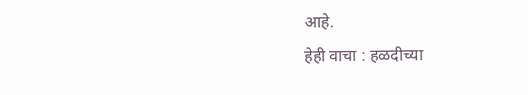आहे.
हेही वाचा : हळदीच्या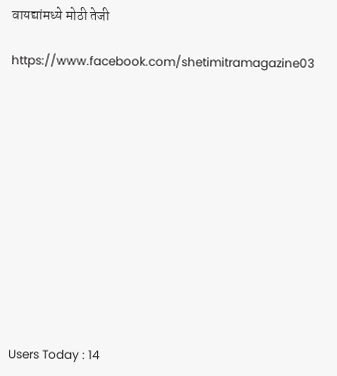वायद्यांमध्ये मोठी तेजी

https://www.facebook.com/shetimitramagazine03












Users Today : 14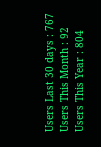Users Last 30 days : 767
Users This Month : 92
Users This Year : 804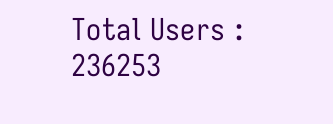Total Users : 236253